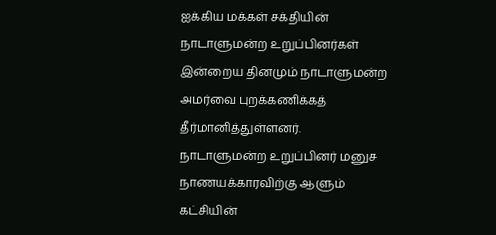ஐக்கிய மக்கள் சக்தியின் நாடாளுமன்ற உறுப்பினர்கள் இன்றைய தினமும் நாடாளுமன்ற அமர்வை புறக்கணிக்கத் தீர்மானித்துள்ளனர்.
நாடாளுமன்ற உறுப்பினர் மனுச நாணயக்காரவிற்கு ஆளும் கட்சியின்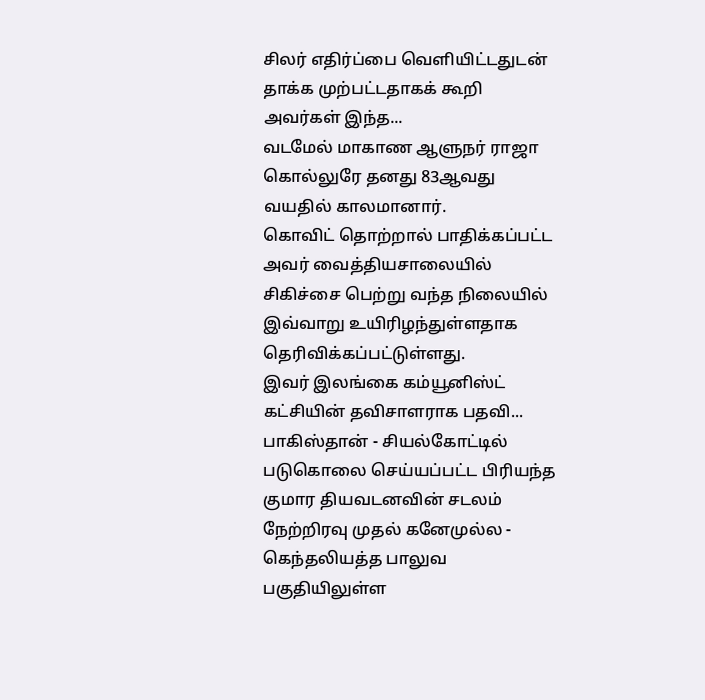சிலர் எதிர்ப்பை வெளியிட்டதுடன் தாக்க முற்பட்டதாகக் கூறி அவர்கள் இந்த...
வடமேல் மாகாண ஆளுநர் ராஜா கொல்லுரே தனது 83ஆவது வயதில் காலமானார்.
கொவிட் தொற்றால் பாதிக்கப்பட்ட அவர் வைத்தியசாலையில் சிகிச்சை பெற்று வந்த நிலையில் இவ்வாறு உயிரிழந்துள்ளதாக தெரிவிக்கப்பட்டுள்ளது.
இவர் இலங்கை கம்யூனிஸ்ட் கட்சியின் தவிசாளராக பதவி...
பாகிஸ்தான் - சியல்கோட்டில் படுகொலை செய்யப்பட்ட பிரியந்த குமார தியவடனவின் சடலம் நேற்றிரவு முதல் கனேமுல்ல - கெந்தலியத்த பாலுவ பகுதியிலுள்ள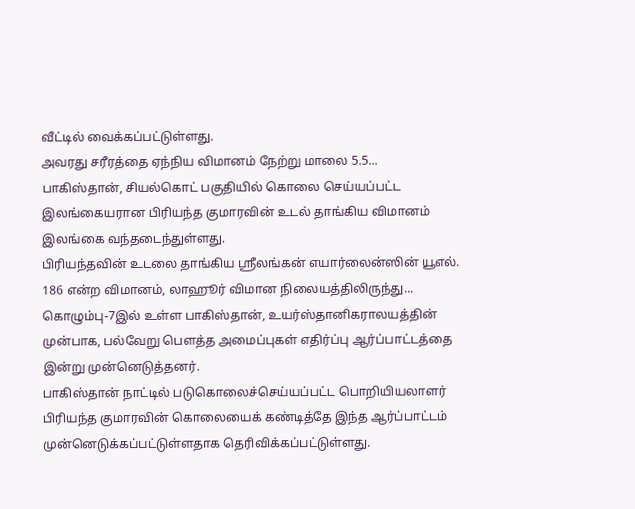வீட்டில் வைக்கப்பட்டுள்ளது.
அவரது சரீரத்தை ஏந்நிய விமானம் நேற்று மாலை 5.5...
பாகிஸ்தான், சியல்கொட் பகுதியில் கொலை செய்யப்பட்ட இலங்கையரான பிரியந்த குமாரவின் உடல் தாங்கிய விமானம் இலங்கை வந்தடைந்துள்ளது.
பிரியந்தவின் உடலை தாங்கிய ஸ்ரீலங்கன் எயார்லைன்ஸின் யூஎல். 186 என்ற விமானம், லாஹூர் விமான நிலையத்திலிருந்து...
கொழும்பு-7இல் உள்ள பாகிஸ்தான், உயர்ஸ்தானிகராலயத்தின் முன்பாக, பல்வேறு பௌத்த அமைப்புகள் எதிர்ப்பு ஆர்ப்பாட்டத்தை இன்று முன்னெடுத்தனர்.
பாகிஸ்தான் நாட்டில் படுகொலைச்செய்யப்பட்ட பொறியியலாளர் பிரியந்த குமாரவின் கொலையைக் கண்டித்தே இந்த ஆர்ப்பாட்டம் முன்னெடுக்கப்பட்டுள்ளதாக தெரிவிக்கப்பட்டுள்ளது.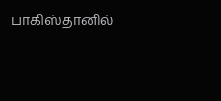பாகிஸ்தானில்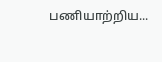பணியாற்றிய...